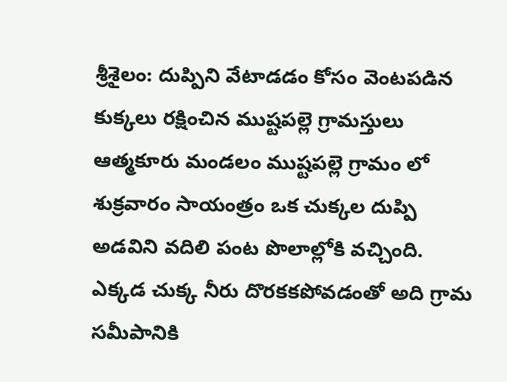శ్రీశైలం: దుప్పిని వేటాడడం కోసం వెంటపడిన కుక్కలు రక్షించిన ముష్టపల్లె గ్రామస్తులు
ఆత్మకూరు మండలం ముష్టపల్లె గ్రామం లో శుక్రవారం సాయంత్రం ఒక చుక్కల దుప్పి అడవిని వదిలి పంట పొలాల్లోకి వచ్చింది. ఎక్కడ చుక్క నీరు దొరకకపోవడంతో అది గ్రామ సమీపానికి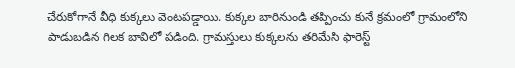చేరుకోగానే వీధి కుక్కలు వెంటపడ్డాయి. కుక్కల బారినుండి తప్పించు కునే క్రమంలో గ్రామంలోని పాడుబడిన గిలక బావిలో పడింది. గ్రామస్తులు కుక్కలను తరిమేసి ఫారెస్ట్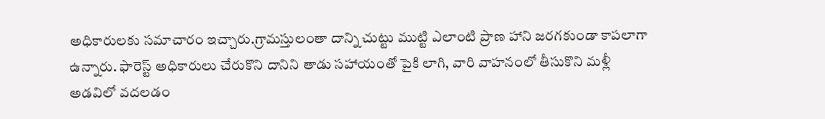అధికారులకు సమాచారం ఇచ్చారు.గ్రామస్తులంతా దాన్ని చుట్టు ముట్టి ఎలాంటి ప్రాణ హాని జరగకుండా కాపలాగా ఉన్నారు. ఫారెస్ట్ అధికారులు చేరుకొని దానిని తాడు సహాయంతో పైకి లాగి, వారి వాహనంలో తీసుకొని మళ్లీ అడవిలో వదలడం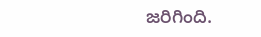జరిగింది.